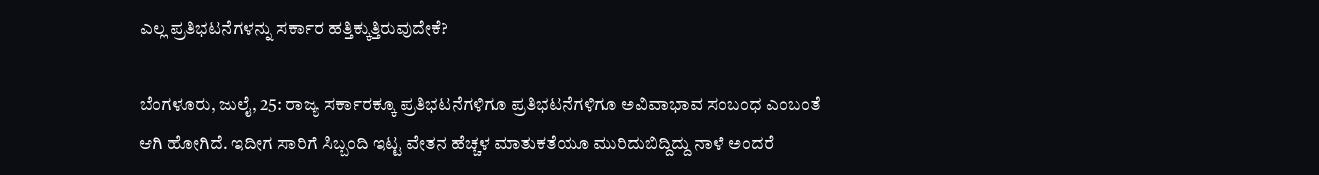ಎಲ್ಲ ಪ್ರತಿಭಟನೆಗಳನ್ನು ಸರ್ಕಾರ ಹತ್ತಿಕ್ಕುತ್ತಿರುವುದೇಕೆ?

ಬೆಂಗಳೂರು, ಜುಲೈ, 25: ರಾಜ್ಯ ಸರ್ಕಾರಕ್ಕೂ ಪ್ರತಿಭಟನೆಗಳಿಗೂ ಪ್ರತಿಭಟನೆಗಳಿಗೂ ಅವಿವಾಭಾವ ಸಂಬಂಧ ಎಂಬಂತೆ ಆಗಿ ಹೋಗಿದೆ. ಇದೀಗ ಸಾರಿಗೆ ಸಿಬ್ಬಂದಿ ಇಟ್ಟ ವೇತನ ಹೆಚ್ಚಳ ಮಾತುಕತೆಯೂ ಮುರಿದುಬಿದ್ದಿದ್ದು ನಾಳೆ ಅಂದರೆ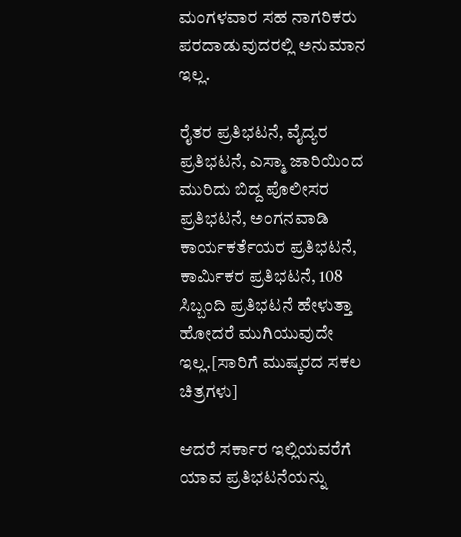ಮಂಗಳವಾರ ಸಹ ನಾಗರಿಕರು ಪರದಾಡುವುದರಲ್ಲಿ ಅನುಮಾನ ಇಲ್ಲ.

ರೈತರ ಪ್ರತಿಭಟನೆ, ವೈದ್ಯರ ಪ್ರತಿಭಟನೆ, ಎಸ್ಮಾ ಜಾರಿಯಿಂದ ಮುರಿದು ಬಿದ್ದ ಪೊಲೀಸರ ಪ್ರತಿಭಟನೆ, ಅಂಗನವಾಡಿ ಕಾರ್ಯಕರ್ತೆಯರ ಪ್ರತಿಭಟನೆ, ಕಾರ್ಮಿಕರ ಪ್ರತಿಭಟನೆ, 108 ಸಿಬ್ಬಂದಿ ಪ್ರತಿಭಟನೆ ಹೇಳುತ್ತಾ ಹೋದರೆ ಮುಗಿಯುವುದೇ ಇಲ್ಲ.[ಸಾರಿಗೆ ಮುಷ್ಕರದ ಸಕಲ ಚಿತ್ರಗಳು]

ಆದರೆ ಸರ್ಕಾರ ಇಲ್ಲಿಯವರೆಗೆ ಯಾವ ಪ್ರತಿಭಟನೆಯನ್ನು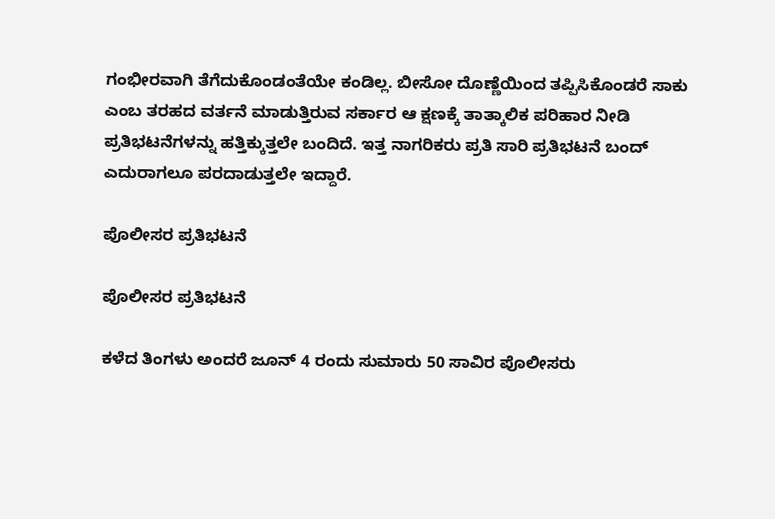ಗಂಭೀರವಾಗಿ ತೆಗೆದುಕೊಂಡಂತೆಯೇ ಕಂಡಿಲ್ಲ. ಬೀಸೋ ದೊಣ್ಣೆಯಿಂದ ತಪ್ಪಿಸಿಕೊಂಡರೆ ಸಾಕು ಎಂಬ ತರಹದ ವರ್ತನೆ ಮಾಡುತ್ತಿರುವ ಸರ್ಕಾರ ಆ ಕ್ಷಣಕ್ಕೆ ತಾತ್ಕಾಲಿಕ ಪರಿಹಾರ ನೀಡಿ ಪ್ರತಿಭಟನೆಗಳನ್ನು ಹತ್ತಿಕ್ಕುತ್ತಲೇ ಬಂದಿದೆ. ಇತ್ತ ನಾಗರಿಕರು ಪ್ರತಿ ಸಾರಿ ಪ್ರತಿಭಟನೆ ಬಂದ್ ಎದುರಾಗಲೂ ಪರದಾಡುತ್ತಲೇ ಇದ್ದಾರೆ.

ಪೊಲೀಸರ ಪ್ರತಿಭಟನೆ

ಪೊಲೀಸರ ಪ್ರತಿಭಟನೆ

ಕಳೆದ ತಿಂಗಳು ಅಂದರೆ ಜೂನ್ 4 ರಂದು ಸುಮಾರು 50 ಸಾವಿರ ಪೊಲೀಸರು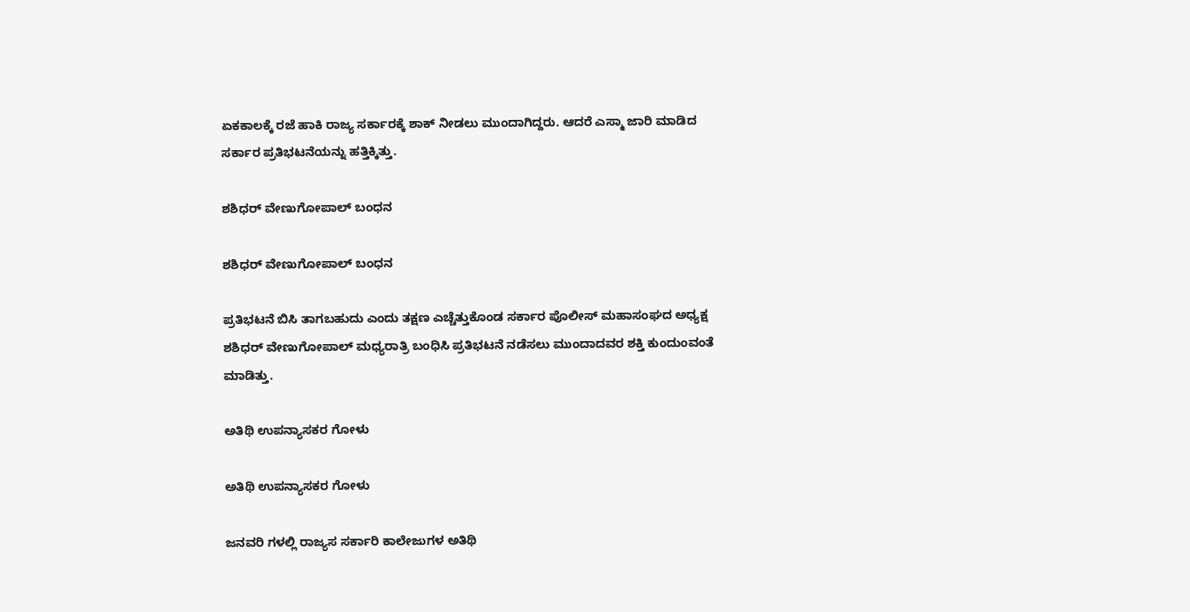ಏಕಕಾಲಕ್ಕೆ ರಜೆ ಹಾಕಿ ರಾಜ್ಯ ಸರ್ಕಾರಕ್ಕೆ ಶಾಕ್ ನೀಡಲು ಮುಂದಾಗಿದ್ದರು. ಆದರೆ ಎಸ್ಮಾ ಜಾರಿ ಮಾಡಿದ ಸರ್ಕಾರ ಪ್ರತಿಭಟನೆಯನ್ನು ಹತ್ತಿಕ್ಕಿತ್ತು.

ಶಶಿಧರ್ ವೇಣುಗೋಪಾಲ್ ಬಂಧನ

ಶಶಿಧರ್ ವೇಣುಗೋಪಾಲ್ ಬಂಧನ

ಪ್ರತಿಭಟನೆ ಬಿಸಿ ತಾಗಬಹುದು ಎಂದು ತಕ್ಷಣ ಎಚ್ಚೆತ್ತುಕೊಂಡ ಸರ್ಕಾರ ಪೊಲೀಸ್ ಮಹಾಸಂಘದ ಅಧ್ಯಕ್ಷ ಶಶಿಧರ್ ವೇಣುಗೋಪಾಲ್ ಮಧ್ಯರಾತ್ರಿ ಬಂಧಿಸಿ ಪ್ರತಿಭಟನೆ ನಡೆಸಲು ಮುಂದಾದವರ ಶಕ್ತಿ ಕುಂದುಂವಂತೆ ಮಾಡಿತ್ತು.

ಅತಿಥಿ ಉಪನ್ಯಾಸಕರ ಗೋಳು

ಅತಿಥಿ ಉಪನ್ಯಾಸಕರ ಗೋಳು

ಜನವರಿ ಗಳಲ್ಲಿ ರಾಜ್ಯಸ ಸರ್ಕಾರಿ ಕಾಲೇಜುಗಳ ಅತಿಥಿ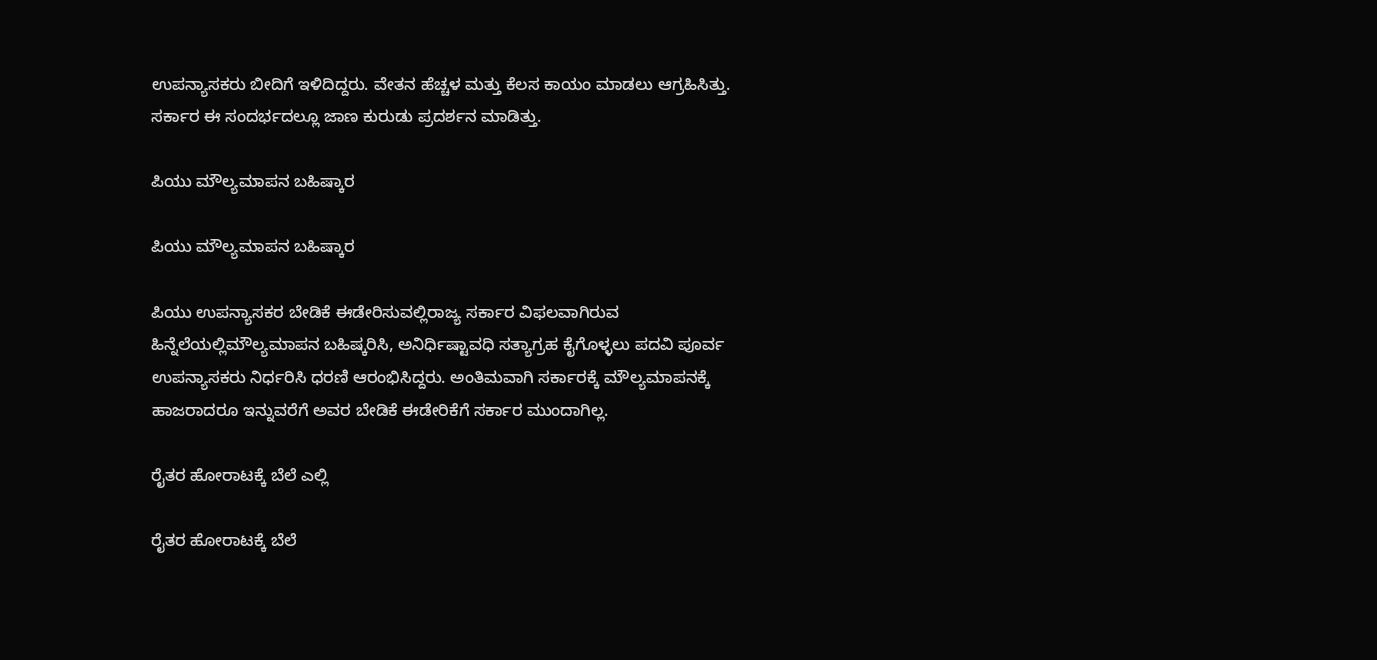ಉಪನ್ಯಾಸಕರು ಬೀದಿಗೆ ಇಳಿದಿದ್ದರು. ವೇತನ ಹೆಚ್ಚಳ ಮತ್ತು ಕೆಲಸ ಕಾಯಂ ಮಾಡಲು ಆಗ್ರಹಿಸಿತ್ತು. ಸರ್ಕಾರ ಈ ಸಂದರ್ಭದಲ್ಲೂ ಜಾಣ ಕುರುಡು ಪ್ರದರ್ಶನ ಮಾಡಿತ್ತು.

ಪಿಯು ಮೌಲ್ಯಮಾಪನ ಬಹಿಷ್ಕಾರ

ಪಿಯು ಮೌಲ್ಯಮಾಪನ ಬಹಿಷ್ಕಾರ

ಪಿಯು ಉಪನ್ಯಾಸಕರ ಬೇಡಿಕೆ ಈಡೇರಿಸುವಲ್ಲಿರಾಜ್ಯ ಸರ್ಕಾರ ವಿಫಲವಾಗಿರುವ ಹಿನ್ನೆಲೆಯಲ್ಲಿಮೌಲ್ಯಮಾಪನ ಬಹಿಷ್ಕರಿಸಿ, ಅನಿರ್ಧಿಷ್ಟಾವಧಿ ಸತ್ಯಾಗ್ರಹ ಕೈಗೊಳ್ಳಲು ಪದವಿ ಪೂರ್ವ ಉಪನ್ಯಾಸಕರು ನಿರ್ಧರಿಸಿ ಧರಣಿ ಆರಂಭಿಸಿದ್ದರು. ಅಂತಿಮವಾಗಿ ಸರ್ಕಾರಕ್ಕೆ ಮೌಲ್ಯಮಾಪನಕ್ಕೆ ಹಾಜರಾದರೂ ಇನ್ನುವರೆಗೆ ಅವರ ಬೇಡಿಕೆ ಈಡೇರಿಕೆಗೆ ಸರ್ಕಾರ ಮುಂದಾಗಿಲ್ಲ.

ರೈತರ ಹೋರಾಟಕ್ಕೆ ಬೆಲೆ ಎಲ್ಲಿ

ರೈತರ ಹೋರಾಟಕ್ಕೆ ಬೆಲೆ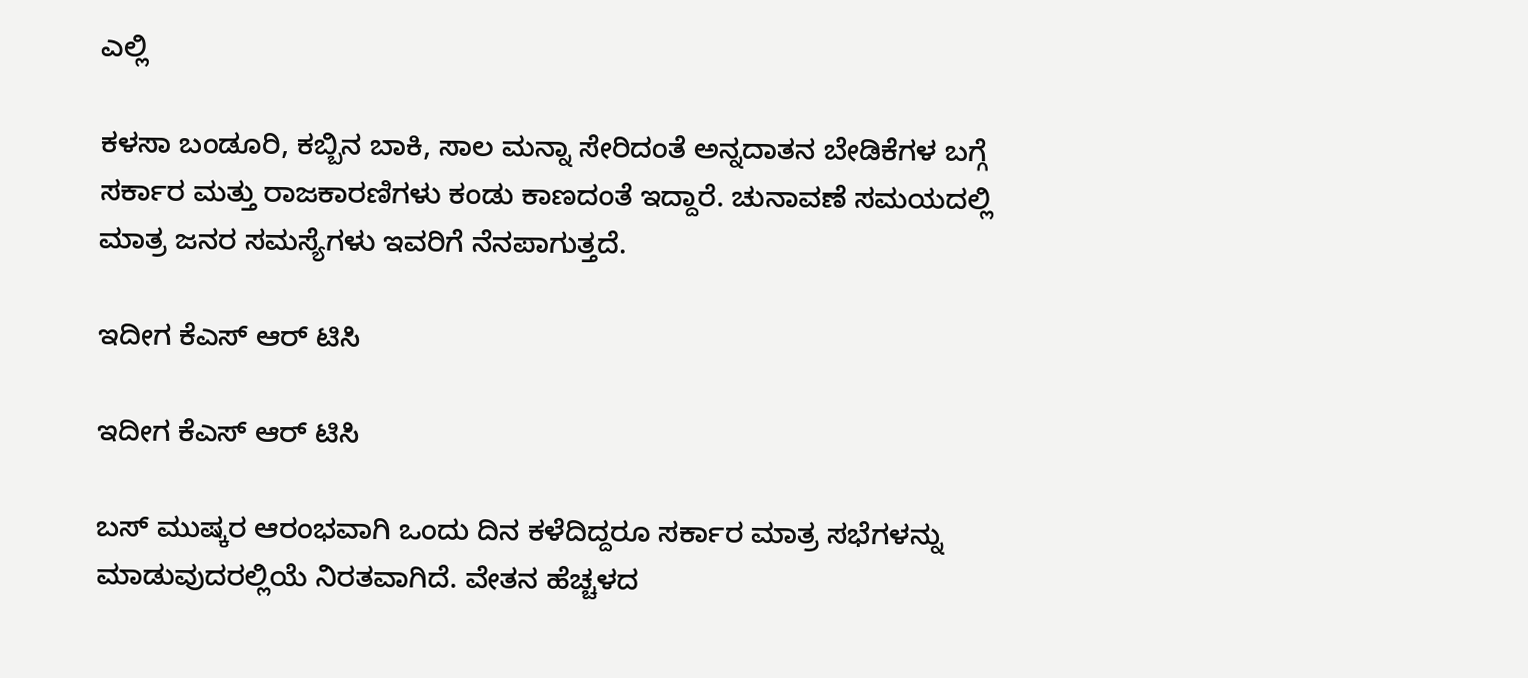ಎಲ್ಲಿ

ಕಳಸಾ ಬಂಡೂರಿ, ಕಬ್ಬಿನ ಬಾಕಿ, ಸಾಲ ಮನ್ನಾ ಸೇರಿದಂತೆ ಅನ್ನದಾತನ ಬೇಡಿಕೆಗಳ ಬಗ್ಗೆ ಸರ್ಕಾರ ಮತ್ತು ರಾಜಕಾರಣಿಗಳು ಕಂಡು ಕಾಣದಂತೆ ಇದ್ದಾರೆ. ಚುನಾವಣೆ ಸಮಯದಲ್ಲಿ ಮಾತ್ರ ಜನರ ಸಮಸ್ಯೆಗಳು ಇವರಿಗೆ ನೆನಪಾಗುತ್ತದೆ.

ಇದೀಗ ಕೆಎಸ್ ಆರ್ ಟಿಸಿ

ಇದೀಗ ಕೆಎಸ್ ಆರ್ ಟಿಸಿ

ಬಸ್ ಮುಷ್ಕರ ಆರಂಭವಾಗಿ ಒಂದು ದಿನ ಕಳೆದಿದ್ದರೂ ಸರ್ಕಾರ ಮಾತ್ರ ಸಭೆಗಳನ್ನು ಮಾಡುವುದರಲ್ಲಿಯೆ ನಿರತವಾಗಿದೆ. ವೇತನ ಹೆಚ್ಚಳದ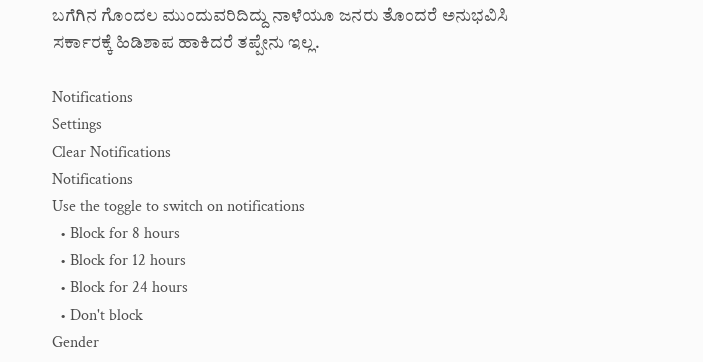ಬಗೆಗಿನ ಗೊಂದಲ ಮುಂದುವರಿದಿದ್ದು ನಾಳೆಯೂ ಜನರು ತೊಂದರೆ ಅನುಭವಿಸಿ ಸರ್ಕಾರಕ್ಕೆ ಹಿಡಿಶಾಪ ಹಾಕಿದರೆ ತಪ್ಪೇನು ಇಲ್ಲ.

Notifications
Settings
Clear Notifications
Notifications
Use the toggle to switch on notifications
  • Block for 8 hours
  • Block for 12 hours
  • Block for 24 hours
  • Don't block
Gender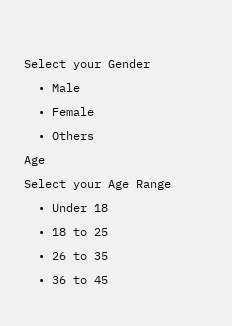Select your Gender
  • Male
  • Female
  • Others
Age
Select your Age Range
  • Under 18
  • 18 to 25
  • 26 to 35
  • 36 to 45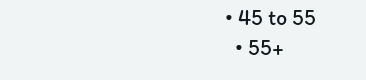• 45 to 55
  • 55+